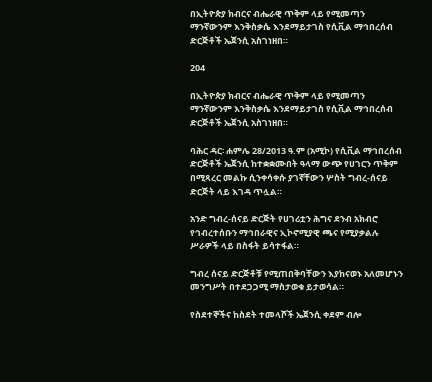በኢትዮጵያ ክብርና ብሔራዊ ጥቅም ላይ የሚመጣን ማንኛውንም እንቅስቃሴ እንደማይታገስ የሲቪል ማኅበረሰብ ድርጅቶች ኤጀንሲ አስገነዘበ።

204

በኢትዮጵያ ክብርና ብሔራዊ ጥቅም ላይ የሚመጣን ማንኛውንም እንቅስቃሴ እንደማይታገስ የሲቪል ማኅበረሰብ ድርጅቶች ኤጀንሲ አስገነዘበ።

ባሕር ዳር፡ ሐምሌ 28/2013 ዓ.ም (አሚኮ) የሲቪል ማኅበረሰብ ድርጅቶች ኤጀንሲ ከተቋቋሙበት ዓላማ ውጭ የሀገርን ጥቅም በሚጻረር መልኩ ሲንቀሳቀሱ ያገኛቸውን ሦስት ግብረ-ሰናይ ድርጅት ላይ እገዳ ጥሏል።

አንድ ግብረ-ሰናይ ድርጅት የሀገሪቷን ሕግና ደንብ አክብሮ የኅብረተሰቡን ማኅበራዊና ኢኮኖሚያዊ ጫና የሚያቃልሉ ሥራዎች ላይ በስፋት ይሳተፋል።

ግብረ ሰናይ ድርጅቶቹ የሚጠበቅባቸውን እያከናወኑ አለመሆኑን መንግሥት በተደጋጋሚ ማስታወቁ ይታወሳል።

የስደተኞችና ከስደት ተመላሾች ኤጀንሲ ቀደም ብሎ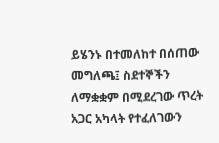ይሄንኑ በተመለከተ በሰጠው መግለጫ፤ ስደተኞችን ለማቋቋም በሚደረገው ጥረት አጋር አካላት የተፈለገውን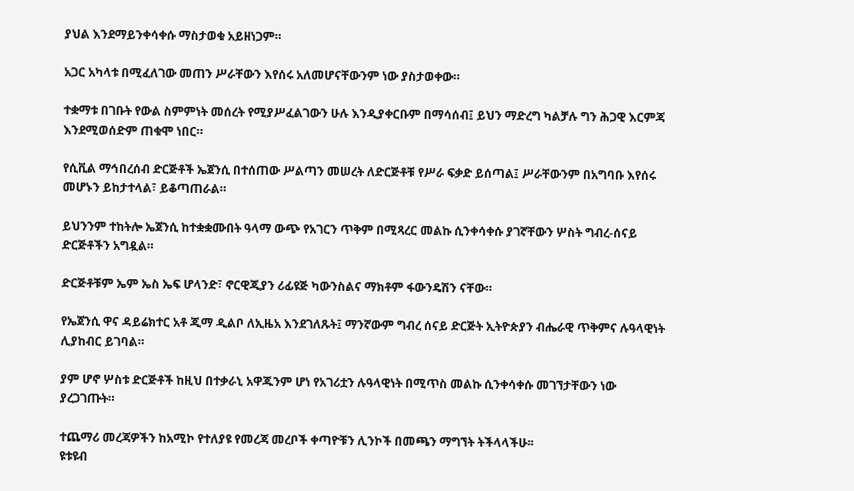ያህል እንደማይንቀሳቀሱ ማስታወቁ አይዘነጋም።

አጋር አካላቱ በሚፈለገው መጠን ሥራቸውን እየሰሩ አለመሆናቸውንም ነው ያስታወቀው።

ተቋማቱ በገቡት የውል ስምምነት መሰረት የሚያሥፈልገውን ሁሉ እንዲያቀርቡም በማሳሰብ፤ ይህን ማድረግ ካልቻሉ ግን ሕጋዊ እርምጃ እንደሚወሰድም ጠቁሞ ነበር።

የሲቪል ማኅበረሰብ ድርጅቶች ኤጀንሲ በተሰጠው ሥልጣን መሠረት ለድርጅቶቹ የሥራ ፍቃድ ይሰጣል፤ ሥራቸውንም በአግባቡ እየሰሩ መሆኑን ይከታተላል፣ ይቆጣጠራል።

ይህንንም ተከትሎ ኤጀንሲ ከተቋቋሙበት ዓላማ ውጭ የአገርን ጥቅም በሚጻረር መልኩ ሲንቀሳቀሱ ያገኛቸውን ሦስት ግብረ-ሰናይ ድርጅቶችን አግዷል።

ድርጅቶቹም ኤም ኤስ ኤፍ ሆላንድ፣ ኖርዊጂያን ሪፊዩጅ ካውንስልና ማክቶም ፋውንዴሽን ናቸው።

የኤጀንሲ ዋና ዳይሬክተር አቶ ጂማ ዲልቦ ለኢዜአ እንደገለጹት፤ ማንኛውም ግብረ ሰናይ ድርጅት ኢትዮጵያን ብሔራዊ ጥቅምና ሉዓላዊነት ሊያከብር ይገባል።

ያም ሆኖ ሦስቱ ድርጅቶች ከዚህ በተቃራኒ አዋጁንም ሆነ የአገሪቷን ሉዓላዊነት በሚጥስ መልኩ ሲንቀሳቀሱ መገኘታቸውን ነው ያረጋገጡት።

ተጨማሪ መረጃዎችን ከአሚኮ የተለያዩ የመረጃ መረቦች ቀጣዮቹን ሊንኮች በመጫን ማግኘት ትችላላችሁ፡፡
ዩቱዩብ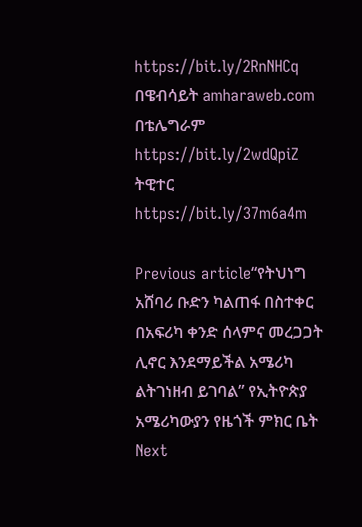https://bit.ly/2RnNHCq
በዌብሳይት amharaweb.com
በቴሌግራም https://bit.ly/2wdQpiZ
ትዊተር https://bit.ly/37m6a4m

Previous article“የትህነግ አሸባሪ ቡድን ካልጠፋ በስተቀር በአፍሪካ ቀንድ ሰላምና መረጋጋት ሊኖር እንደማይችል አሜሪካ ልትገነዘብ ይገባል” የኢትዮጵያ አሜሪካውያን የዜጎች ምክር ቤት
Next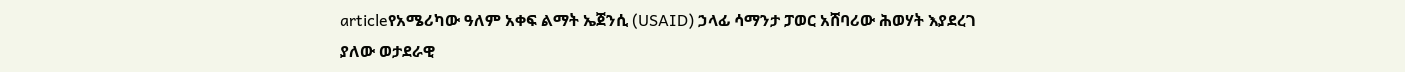articleየአሜሪካው ዓለም አቀፍ ልማት ኤጀንሲ (USAID) ኃላፊ ሳማንታ ፓወር አሸባሪው ሕወሃት እያደረገ ያለው ወታደራዊ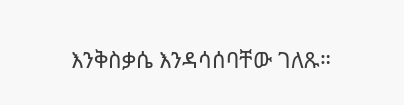እንቅስቃሴ እንዳሳሰባቸው ገለጹ።